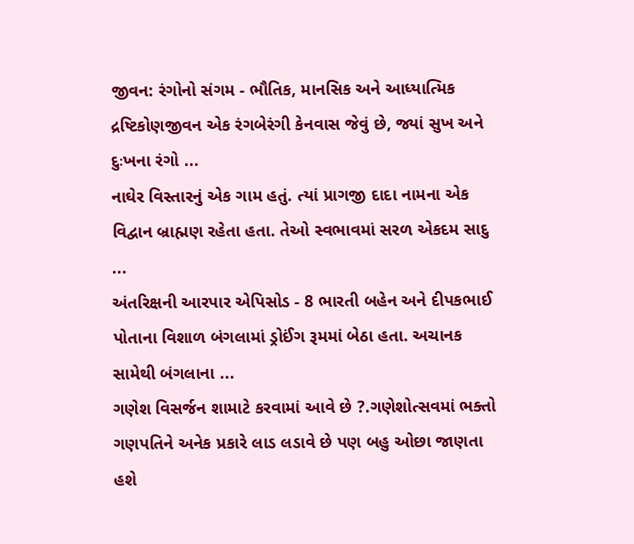જીવન: રંગોનો સંગમ - ભૌતિક, માનસિક અને આધ્યાત્મિક દ્રષ્ટિકોણજીવન એક રંગબેરંગી કેનવાસ જેવું છે, જ્યાં સુખ અને દુઃખના રંગો ...
નાઘેર વિસ્તારનું એક ગામ હતું. ત્યાં પ્રાગજી દાદા નામના એક વિદ્વાન બ્રાહ્મણ રહેતા હતા. તેઓ સ્વભાવમાં સરળ એકદમ સાદુ ...
અંતરિક્ષની આરપાર એપિસોડ - 8 ભારતી બહેન અને દીપકભાઈ પોતાના વિશાળ બંગલામાં ડ્રોઈંગ રૂમમાં બેઠા હતા. અચાનક સામેથી બંગલાના ...
ગણેશ વિસર્જન શામાટે કરવામાં આવે છે ?.ગણેશોત્સવમાં ભક્તો ગણપતિને અનેક પ્રકારે લાડ લડાવે છે પણ બહુ ઓછા જાણતા હશે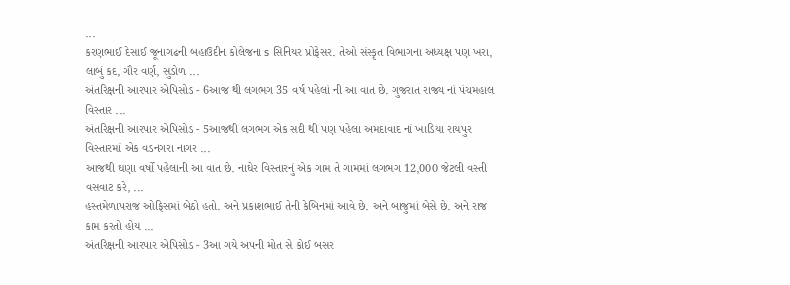...
કરણભાઈ દેસાઈ જૂનાગઢની બહાઉદીન કોલેજના s સિનિયર પ્રોફેસર. તેઓ સંસ્કૃત વિભાગના અધ્યક્ષ પણ ખરા, લાબું કદ, ગૌર વર્ણ, સુડોળ ...
અંતરિક્ષની આરપાર એપિસોડ - 6આજ થી લગભગ 35 વર્ષ પહેલાં ની આ વાત છે. ગુજરાત રાજ્ય નાં પંચમહાલ વિસ્તાર ...
અંતરિક્ષની આરપાર એપિસોડ - 5આજથી લગભગ એક સદી થી પણ પહેલા અમદાવાદ નાં ખાડિયા રાયપુર વિસ્તારમાં એક વડનગરા નાગર ...
આજથી ઘણા વર્ષો પહેલાની આ વાત છે. નાઘેર વિસ્તારનું એક ગામ તે ગામમાં લગભગ 12,000 જેટલી વસ્તી વસવાટ કરે, ...
હસ્તમેળાપરાજ ઓફિસમાં બેઠો હતો. અને પ્રકાશભાઈ તેની કેબિનમાં આવે છે. અને બાજુમાં બેસે છે. અને રાજ કામ કરતો હોય ...
અંતરિક્ષની આરપાર એપિસોડ - 3આ ગયે અપની મોત સે કોઈ બસર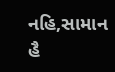નહિ,સામાન હૈ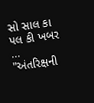સો સાલ કા પલ કી ખબર ...
"અંતરિક્ષની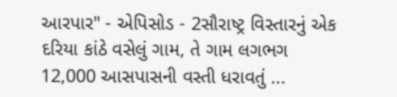આરપાર" - એપિસોડ - 2સૌરાષ્ટ્ર વિસ્તારનું એક દરિયા કાંઠે વસેલું ગામ, તે ગામ લગભગ 12,000 આસપાસની વસ્તી ધરાવતું ...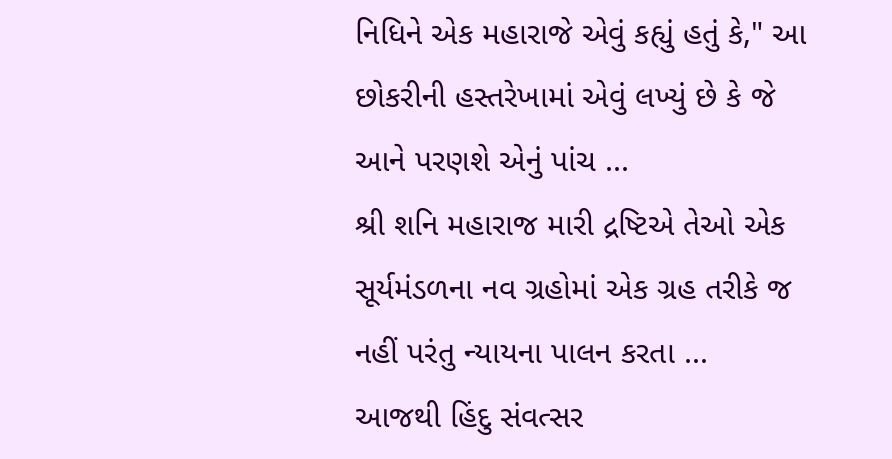નિધિને એક મહારાજે એવું કહ્યું હતું કે," આ છોકરીની હસ્તરેખામાં એવું લખ્યું છે કે જે આને પરણશે એનું પાંચ ...
શ્રી શનિ મહારાજ મારી દ્રષ્ટિએ તેઓ એક સૂર્યમંડળના નવ ગ્રહોમાં એક ગ્રહ તરીકે જ નહીં પરંતુ ન્યાયના પાલન કરતા ...
આજથી હિંદુ સંવત્સર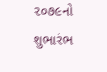૨૦૭૯નો શુભારંભ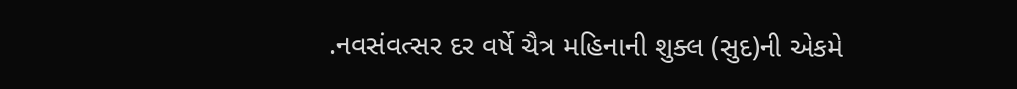.નવસંવત્સર દર વર્ષે ચૈત્ર મહિનાની શુક્લ (સુદ)ની એકમે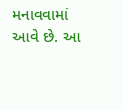મનાવવામાં આવે છે. આ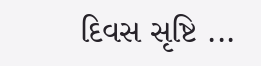દિવસ સૃષ્ટિ ...